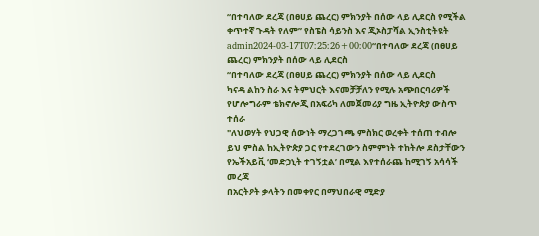“በተባለው ደረጃ (በፀሀይ ጨረር) ምክንያት በሰው ላይ ሊደርስ የሚችል ቀጥተኛ ጉዳት የለም” የስፔስ ሳይንስ እና ጂኦስፓሻል ኢንስቲትዩት
admin2024-03-17T07:25:26+00:00“በተባለው ደረጃ (በፀሀይ ጨረር) ምክንያት በሰው ላይ ሊደርስ
“በተባለው ደረጃ (በፀሀይ ጨረር) ምክንያት በሰው ላይ ሊደርስ
ካናዳ ልከን ስራ እና ትምህርት እናመቻቻለን የሚሉ አጭበርባሪዎች
የሆሎግራም ቴክኖሎጂ በአፍሪካ ለመጀመሪያ ግዜ ኢትዮጵያ ውስጥ ተሰራ
"ለህወሃት የህጋዊ ሰውነት ማረጋገጫ ምስክር ወረቀት ተሰጠ ተብሎ
ይህ ምስል ከኢትዮጵያ ጋር የተደረገውን ስምምነት ተከትሎ ደስታቸውን
የኤችአይቪ ‘መድኃኒት ተገኝቷል’ በሚል እየተሰራጨ ከሚገኝ አሳሳች መረጃ
በአርትዖት ቃላትን በመቀየር በማህበራዊ ሚድያ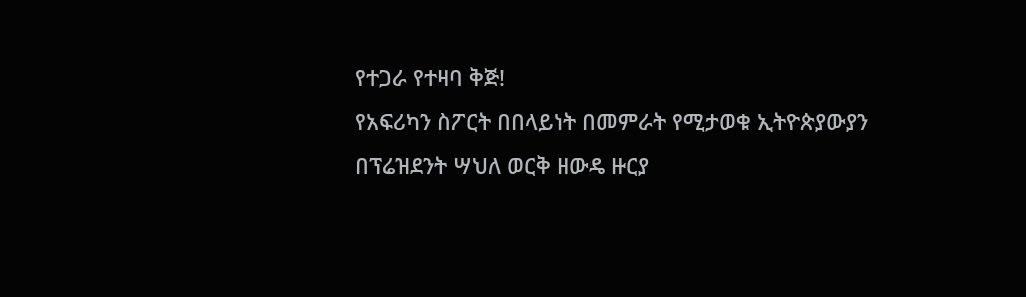የተጋራ የተዛባ ቅጅ!
የአፍሪካን ስፖርት በበላይነት በመምራት የሚታወቁ ኢትዮጵያውያን
በፕሬዝደንት ሣህለ ወርቅ ዘውዴ ዙርያ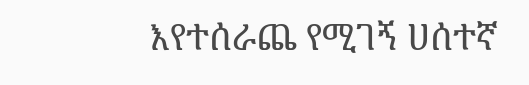እየተሰራጨ የሚገኝ ሀሰተኛ